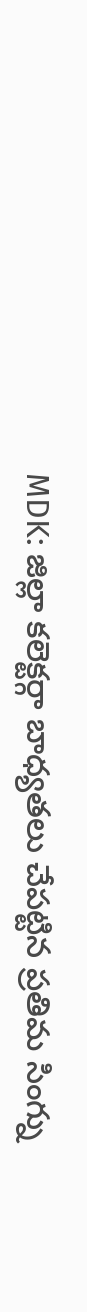MDK: జిల్లా కలెక్టర్గా బాధ్యతలు చేపట్టిన ప్రతిమ సింగ్ను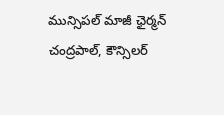మున్సిపల్ మాజీ ఛైర్మన్ చంద్రపాల్, కౌన్సిలర్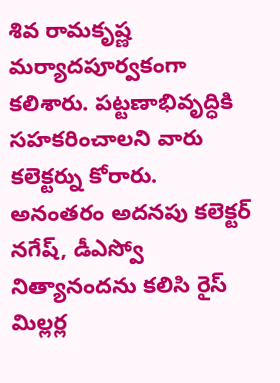శివ రామకృష్ణ మర్యాదపూర్వకంగా కలిశారు. పట్టణాభివృద్ధికి సహకరించాలని వారు కలెక్టర్ను కోరారు. అనంతరం అదనపు కలెక్టర్ నగేష్, డీఎస్వో నిత్యానందను కలిసి రైస్ మిల్లర్ల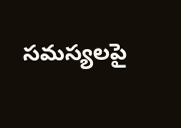సమస్యలపై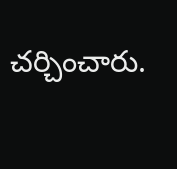చర్చించారు.